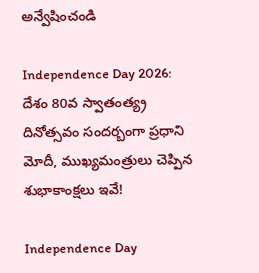అన్వేషించండి

Independence Day 2026: దేశం 80వ స్వాతంత్య్ర దినోత్సవం సందర్బంగా ప్రధాని మోదీ, ముఖ్యమంత్రులు చెప్పిన శుభాకాంక్షలు ఇవే!

Independence Day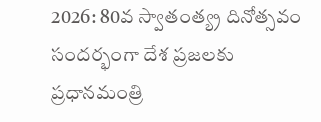2026: 80వ స్వాతంత్య్ర దినోత్సవం సందర్భంగా దేశ ప్రజలకు ప్రధానమంత్రి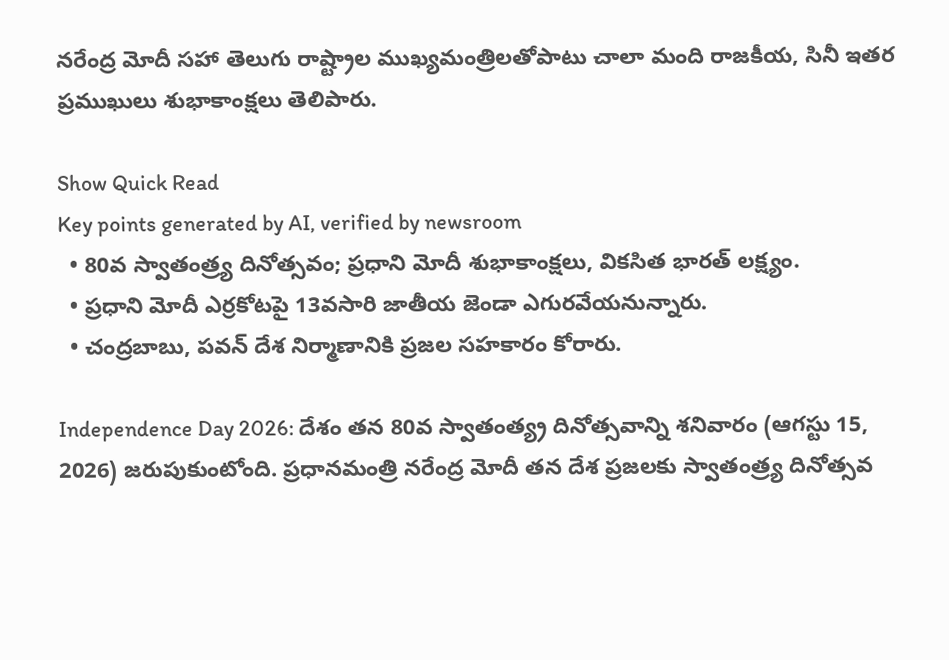నరేంద్ర మోదీ సహా తెలుగు రాష్ట్రాల ముఖ్యమంత్రిలతోపాటు చాలా మంది రాజకీయ, సినీ ఇతర ప్రముఖులు శుభాకాంక్షలు తెలిపారు.

Show Quick Read
Key points generated by AI, verified by newsroom
  • 80వ స్వాతంత్ర్య దినోత్సవం; ప్రధాని మోదీ శుభాకాంక్షలు, వికసిత భారత్ లక్ష్యం.
  • ప్రధాని మోదీ ఎర్రకోటపై 13వసారి జాతీయ జెండా ఎగురవేయనున్నారు.
  • చంద్రబాబు, పవన్ దేశ నిర్మాణానికి ప్రజల సహకారం కోరారు.

Independence Day 2026: దేశం తన 80వ స్వాతంత్య్ర దినోత్సవాన్ని శనివారం (ఆగస్టు 15, 2026) జరుపుకుంటోంది. ప్రధానమంత్రి నరేంద్ర మోదీ తన దేశ ప్రజలకు స్వాతంత్ర్య దినోత్సవ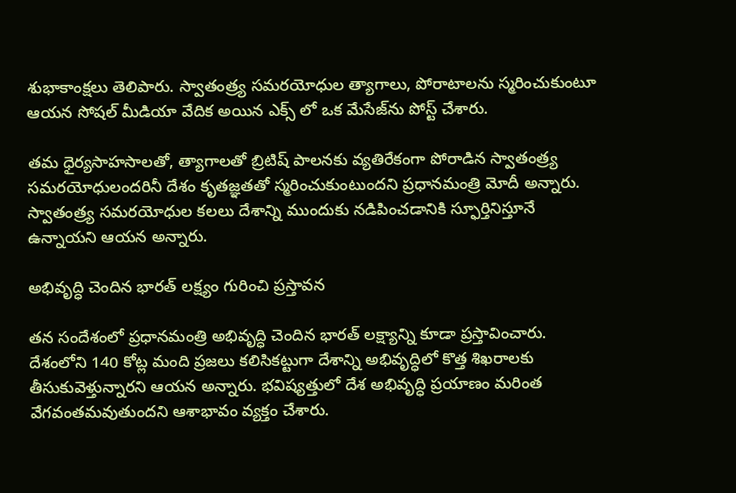శుభాకాంక్షలు తెలిపారు. స్వాతంత్ర్య సమరయోధుల త్యాగాలు, పోరాటాలను స్మరించుకుంటూ ఆయన సోషల్ మీడియా వేదిక అయిన ఎక్స్ లో ఒక మేసేజ్‌ను పోస్ట్ చేశారు.

తమ ధైర్యసాహసాలతో, త్యాగాలతో బ్రిటిష్ పాలనకు వ్యతిరేకంగా పోరాడిన స్వాతంత్ర్య సమరయోధులందరినీ దేశం కృతజ్ఞతతో స్మరించుకుంటుందని ప్రధానమంత్రి మోదీ అన్నారు. స్వాతంత్ర్య సమరయోధుల కలలు దేశాన్ని ముందుకు నడిపించడానికి స్ఫూర్తినిస్తూనే ఉన్నాయని ఆయన అన్నారు.

అభివృద్ధి చెందిన భారత్‌ లక్ష్యం గురించి ప్రస్తావన

తన సందేశంలో ప్రధానమంత్రి అభివృద్ధి చెందిన భారత్‌ లక్ష్యాన్ని కూడా ప్రస్తావించారు. దేశంలోని 140 కోట్ల మంది ప్రజలు కలిసికట్టుగా దేశాన్ని అభివృద్ధిలో కొత్త శిఖరాలకు తీసుకువెళ్తున్నారని ఆయన అన్నారు. భవిష్యత్తులో దేశ అభివృద్ధి ప్రయాణం మరింత వేగవంతమవుతుందని ఆశాభావం వ్యక్తం చేశారు.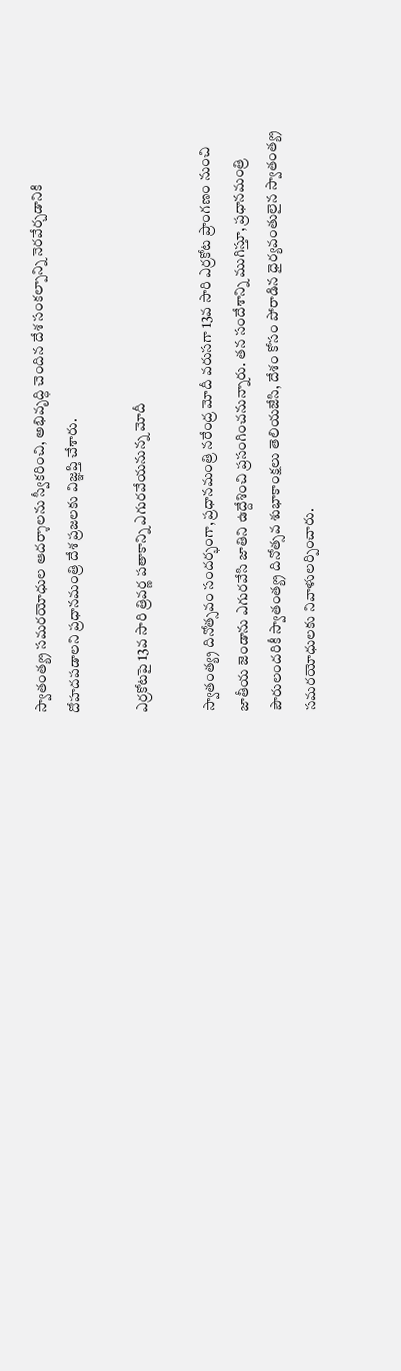స్వాతంత్య్ర సమరయోధుల ఆదర్శాలను స్వీకరించి, అభివృద్ధి చెందిన దేశ సంకల్పాన్ని నెరవేర్చడానికి దోహదపడాలని ప్రధానమంత్రి దేశ ప్రజలకు విజ్ఞప్తి చేశారు.

ఎర్రకోటపై 13వ సారి త్రివర్ణ పతాకాన్ని ఎగురవేయనున్న మోదీ

స్వాతంత్య్ర దినోత్సవం సందర్భంగా, ప్రధానమంత్రి నరేంద్ర మోదీ వరుసగా 13వ సారి ఎర్రకోట ప్రాంగణం నుంచి జాతీయ జెండాను ఎగురవేసి జాతిని ఉద్దేశించి ప్రసంగించనున్నారు. తన సందేశాన్ని ముగిస్తూ, ప్రధానమంత్రి పౌరులందరికీ స్వాతంత్య్ర దినోత్సవ శుభాకాంక్షలు తెలియజేసి, దేశం కోసం పోరాడిన ధైర్యవంతులైన స్వాతంత్య్ర సమరయోధులకు నివాళులర్పించారు.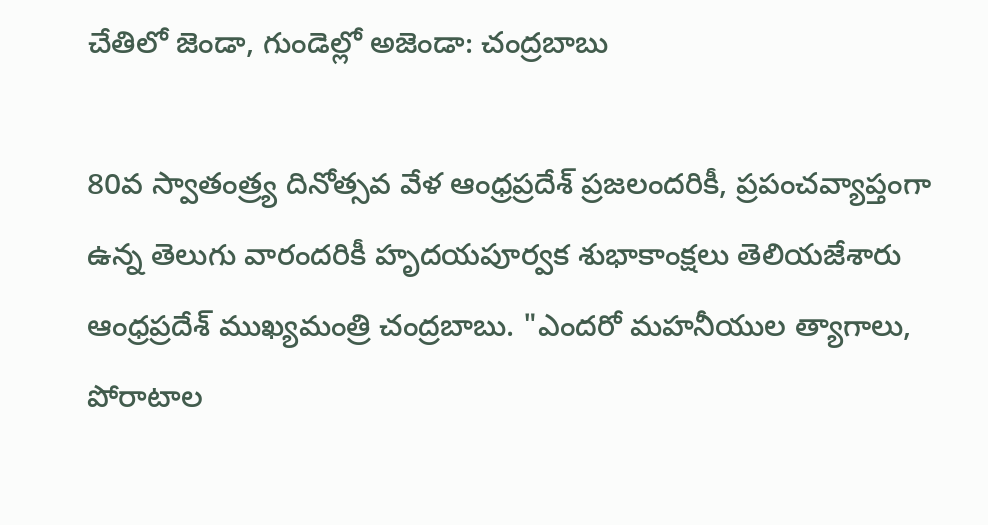చేతిలో జెండా, గుండెల్లో అజెండా: చంద్రబాబు

80వ స్వాతంత్ర్య దినోత్సవ వేళ ఆంధ్రప్రదేశ్ ప్రజలందరికీ, ప్రపంచవ్యాప్తంగా ఉన్న తెలుగు వారందరికీ హృదయపూర్వక శుభాకాంక్షలు తెలియజేశారు ఆంధ్రప్రదేశ్ ముఖ్యమంత్రి చంద్రబాబు. "ఎందరో మహనీయుల త్యాగాలు, పోరాటాల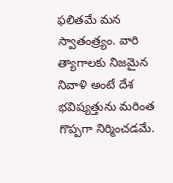ఫలితమే మన స్వాతంత్ర్యం. వారి త్యాగాలకు నిజమైన నివాళి అంటే దేశ భవిష్యత్తును మరింత గొప్పగా నిర్మించడమే.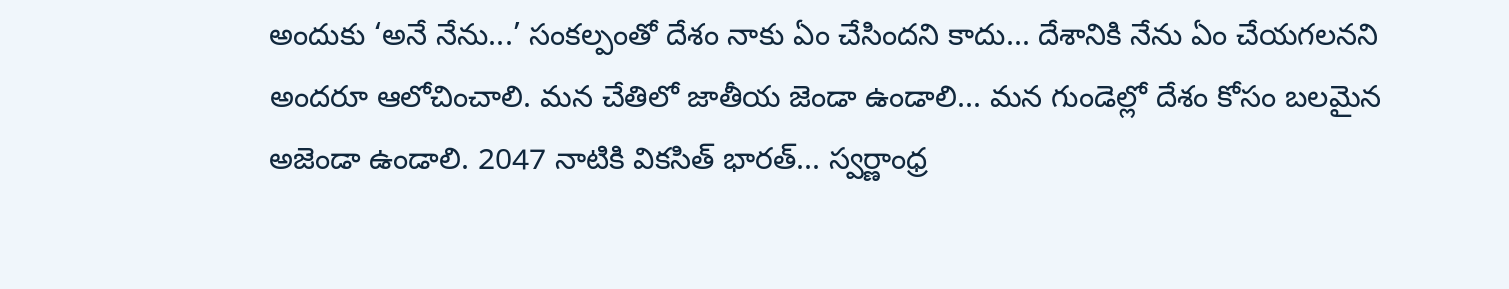అందుకు ‘అనే నేను...’ సంకల్పంతో దేశం నాకు ఏం చేసిందని కాదు... దేశానికి నేను ఏం చేయగలనని అందరూ ఆలోచించాలి. మన చేతిలో జాతీయ జెండా ఉండాలి... మన గుండెల్లో దేశం కోసం బలమైన అజెండా ఉండాలి. 2047 నాటికి వికసిత్ భారత్... స్వర్ణాంధ్ర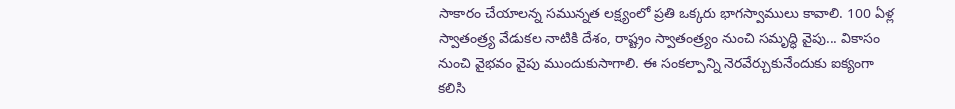సాకారం చేయాలన్న సమున్నత లక్ష్యంలో ప్రతి ఒక్కరు భాగస్వాములు కావాలి. 100 ఏళ్ల స్వాతంత్ర్య వేడుకల నాటికి దేశం, రాష్ట్రం స్వాతంత్ర్యం నుంచి సమృద్ధి వైపు... వికాసం నుంచి వైభవం వైపు ముందుకుసాగాలి. ఈ సంకల్పాన్ని నెరవేర్చుకునేందుకు ఐక్యంగా కలిసి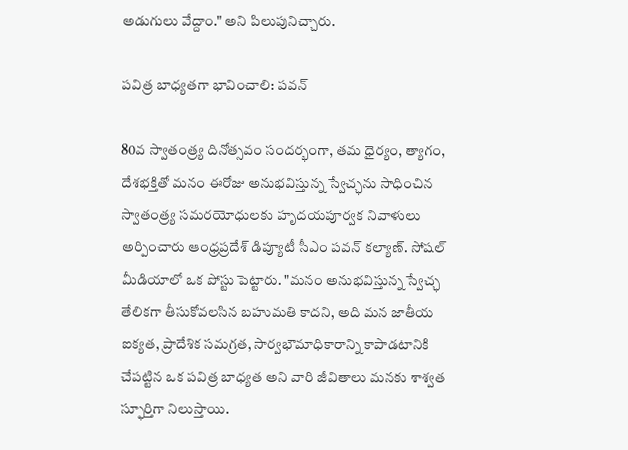అడుగులు వేద్దాం." అని పిలుపునిచ్చారు.

పవిత్ర బాధ్యతగా భావించాలి: పవన్

80వ స్వాతంత్ర్య దినోత్సవం సందర్భంగా, తమ ధైర్యం, త్యాగం, దేశభక్తితో మనం ఈరోజు అనుభవిస్తున్న స్వేచ్ఛను సాధించిన స్వాతంత్ర్య సమరయోధులకు హృదయపూర్వక నివాళులు అర్పించారు ఆంధ్రప్రదేశ్ డిప్యూటీ సీఎం పవన్ కల్యాణ్‌. సోషల్ మీడియాలో ఒక పోస్టు పెట్టారు. "మనం అనుభవిస్తున్న స్వేచ్ఛ తేలికగా తీసుకోవలసిన బహుమతి కాదని, అది మన జాతీయ ఐక్యత, ప్రాదేశిక సమగ్రత, సార్వభౌమాధికారాన్ని కాపాడటానికి చేపట్టిన ఒక పవిత్ర బాధ్యత అని వారి జీవితాలు మనకు శాశ్వత స్ఫూర్తిగా నిలుస్తాయి.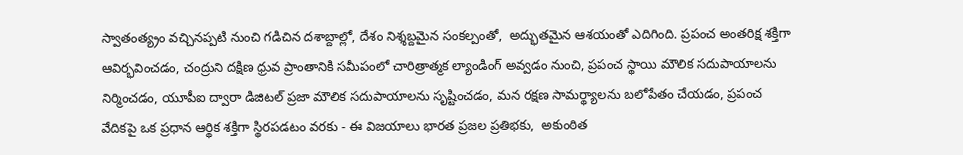స్వాతంత్య్రం వచ్చినప్పటి నుంచి గడిచిన దశాబ్దాల్లో, దేశం నిశ్శబ్దమైన సంకల్పంతో,  అద్భుతమైన ఆశయంతో ఎదిగింది. ప్రపంచ అంతరిక్ష శక్తిగా ఆవిర్భవించడం, చంద్రుని దక్షిణ ధ్రువ ప్రాంతానికి సమీపంలో చారిత్రాత్మక ల్యాండింగ్ అవ్వడం నుంచి, ప్రపంచ స్థాయి మౌలిక సదుపాయాలను నిర్మించడం, యూపీఐ ద్వారా డిజిటల్ ప్రజా మౌలిక సదుపాయాలను సృష్టించడం, మన రక్షణ సామర్థ్యాలను బలోపేతం చేయడం, ప్రపంచ వేదికపై ఒక ప్రధాన ఆర్థిక శక్తిగా స్థిరపడటం వరకు - ఈ విజయాలు భారత ప్రజల ప్రతిభకు,  అకుంఠిత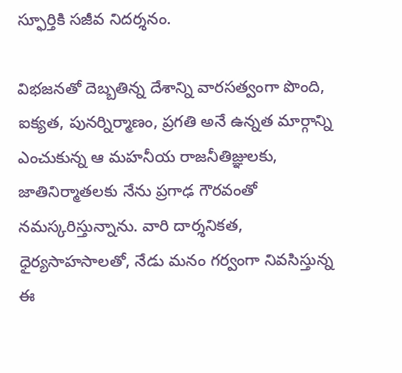స్ఫూర్తికి సజీవ నిదర్శనం.

విభజనతో దెబ్బతిన్న దేశాన్ని వారసత్వంగా పొంది, ఐక్యత, పునర్నిర్మాణం, ప్రగతి అనే ఉన్నత మార్గాన్ని ఎంచుకున్న ఆ మహనీయ రాజనీతిజ్ఞులకు, జాతినిర్మాతలకు నేను ప్రగాఢ గౌరవంతో నమస్కరిస్తున్నాను. వారి దార్శనికత, ధైర్యసాహసాలతో, నేడు మనం గర్వంగా నివసిస్తున్న ఈ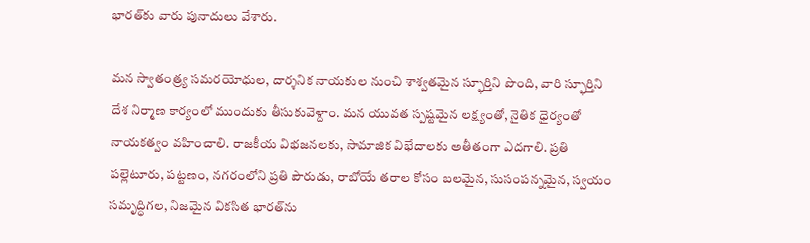భారత్‌కు వారు పునాదులు వేశారు.

మన స్వాతంత్ర్య సమరయోధుల, దార్శనిక నాయకుల నుంచి శాశ్వతమైన స్ఫూర్తిని పొంది, వారి స్ఫూర్తిని దేశ నిర్మాణ కార్యంలో ముందుకు తీసుకువెళ్దాం. మన యువత స్పష్టమైన లక్ష్యంతో, నైతిక ధైర్యంతో నాయకత్వం వహించాలి. రాజకీయ విభజనలకు, సామాజిక విభేదాలకు అతీతంగా ఎదగాలి. ప్రతి పల్లెటూరు, పట్టణం, నగరంలోని ప్రతి పౌరుడు, రాబోయే తరాల కోసం బలమైన, సుసంపన్నమైన, స్వయం సమృద్ధిగల, నిజమైన వికసిత భారత్‌ను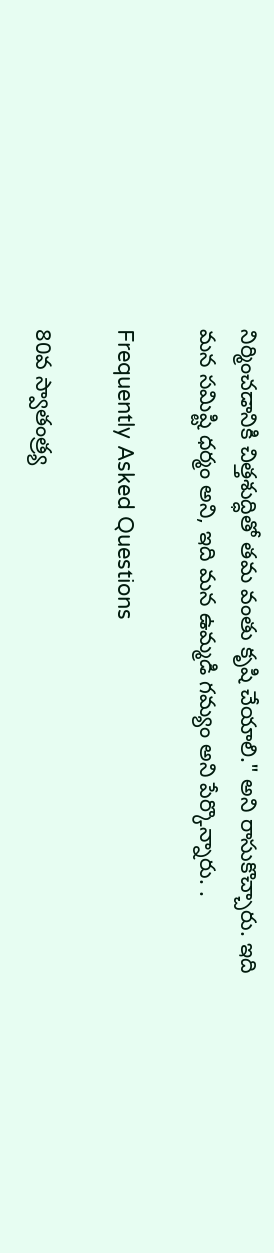నిర్మించడానికి చిత్తశుద్ధితో తమ వంతు కృషి చేయాలి." అని రాసుకొచ్చారు. ఇది మన సమిష్టి ధర్మం అని, ఇది మన ఉమ్మడి గమ్యం అని పేర్కొన్నారు. .

Frequently Asked Questions

80వ స్వాతంత్ర్య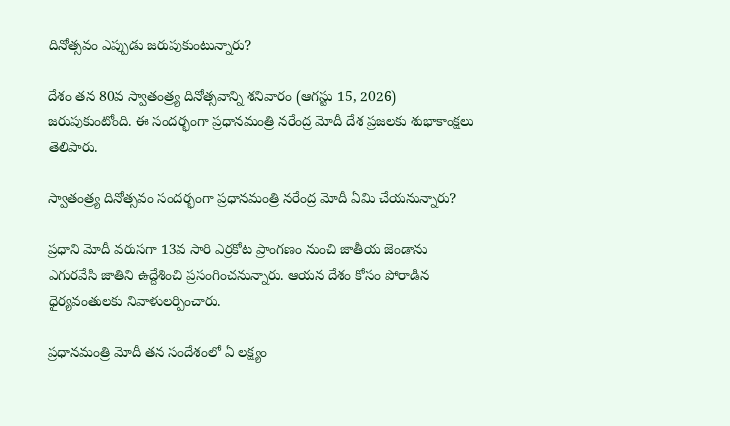దినోత్సవం ఎప్పుడు జరుపుకుంటున్నారు?

దేశం తన 80వ స్వాతంత్ర్య దినోత్సవాన్ని శనివారం (ఆగస్టు 15, 2026) జరుపుకుంటోంది. ఈ సందర్భంగా ప్రధానమంత్రి నరేంద్ర మోదీ దేశ ప్రజలకు శుభాకాంక్షలు తెలిపారు.

స్వాతంత్ర్య దినోత్సవం సందర్భంగా ప్రధానమంత్రి నరేంద్ర మోదీ ఏమి చేయనున్నారు?

ప్రధాని మోదీ వరుసగా 13వ సారి ఎర్రకోట ప్రాంగణం నుంచి జాతీయ జెండాను ఎగురవేసి జాతిని ఉద్దేశించి ప్రసంగించనున్నారు. ఆయన దేశం కోసం పోరాడిన ధైర్యవంతులకు నివాళులర్పించారు.

ప్రధానమంత్రి మోదీ తన సందేశంలో ఏ లక్ష్యం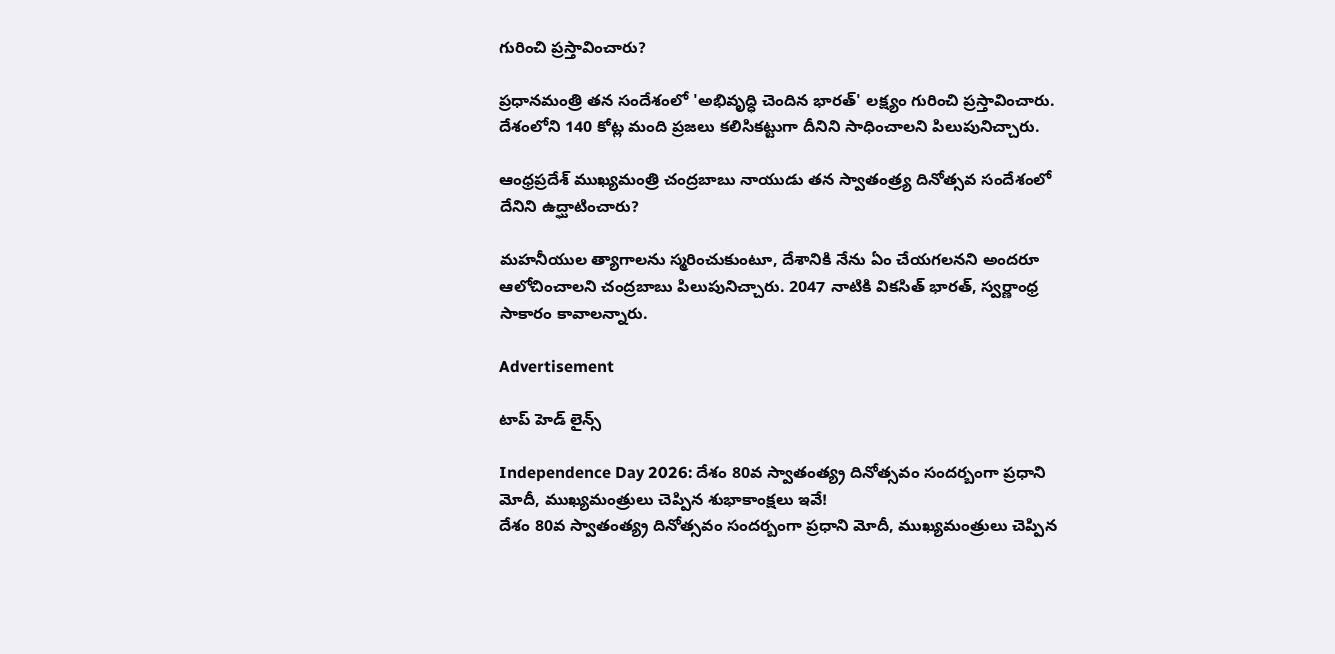గురించి ప్రస్తావించారు?

ప్రధానమంత్రి తన సందేశంలో 'అభివృద్ధి చెందిన భారత్' లక్ష్యం గురించి ప్రస్తావించారు. దేశంలోని 140 కోట్ల మంది ప్రజలు కలిసికట్టుగా దీనిని సాధించాలని పిలుపునిచ్చారు.

ఆంధ్రప్రదేశ్ ముఖ్యమంత్రి చంద్రబాబు నాయుడు తన స్వాతంత్ర్య దినోత్సవ సందేశంలో దేనిని ఉద్ఘాటించారు?

మహనీయుల త్యాగాలను స్మరించుకుంటూ, దేశానికి నేను ఏం చేయగలనని అందరూ ఆలోచించాలని చంద్రబాబు పిలుపునిచ్చారు. 2047 నాటికి వికసిత్ భారత్, స్వర్ణాంధ్ర సాకారం కావాలన్నారు.

Advertisement

టాప్ హెడ్ లైన్స్

Independence Day 2026: దేశం 80వ స్వాతంత్య్ర దినోత్సవం సందర్బంగా ప్రధాని మోదీ, ముఖ్యమంత్రులు చెప్పిన శుభాకాంక్షలు ఇవే!
దేశం 80వ స్వాతంత్య్ర దినోత్సవం సందర్బంగా ప్రధాని మోదీ, ముఖ్యమంత్రులు చెప్పిన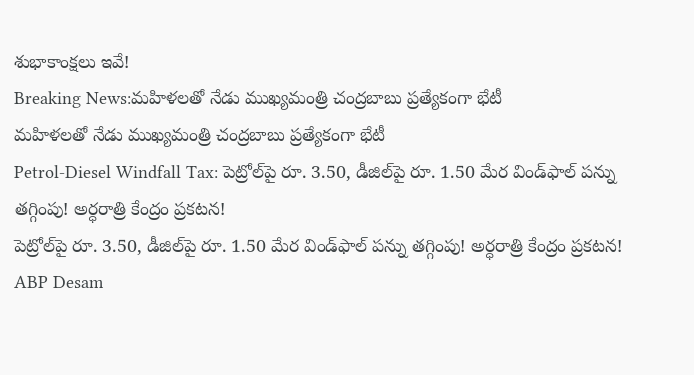శుభాకాంక్షలు ఇవే!
Breaking News:మహిళలతో నేడు ముఖ్యమంత్రి చంద్రబాబు ప్రత్యేకంగా భేటీ
మహిళలతో నేడు ముఖ్యమంత్రి చంద్రబాబు ప్రత్యేకంగా భేటీ
Petrol-Diesel Windfall Tax: పెట్రోల్‌పై రూ. 3.50, డీజిల్‌పై రూ. 1.50 మేర విండ్‌ఫాల్ పన్ను తగ్గింపు! అర్ధరాత్రి కేంద్రం ప్రకటన!
పెట్రోల్‌పై రూ. 3.50, డీజిల్‌పై రూ. 1.50 మేర విండ్‌ఫాల్ పన్ను తగ్గింపు! అర్ధరాత్రి కేంద్రం ప్రకటన!
ABP Desam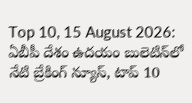Top 10, 15 August 2026: ఏబీపీ దేశం ఉదయం బులెటిన్‌లో నేటి బ్రేకింగ్ న్యూస్, టాప్ 10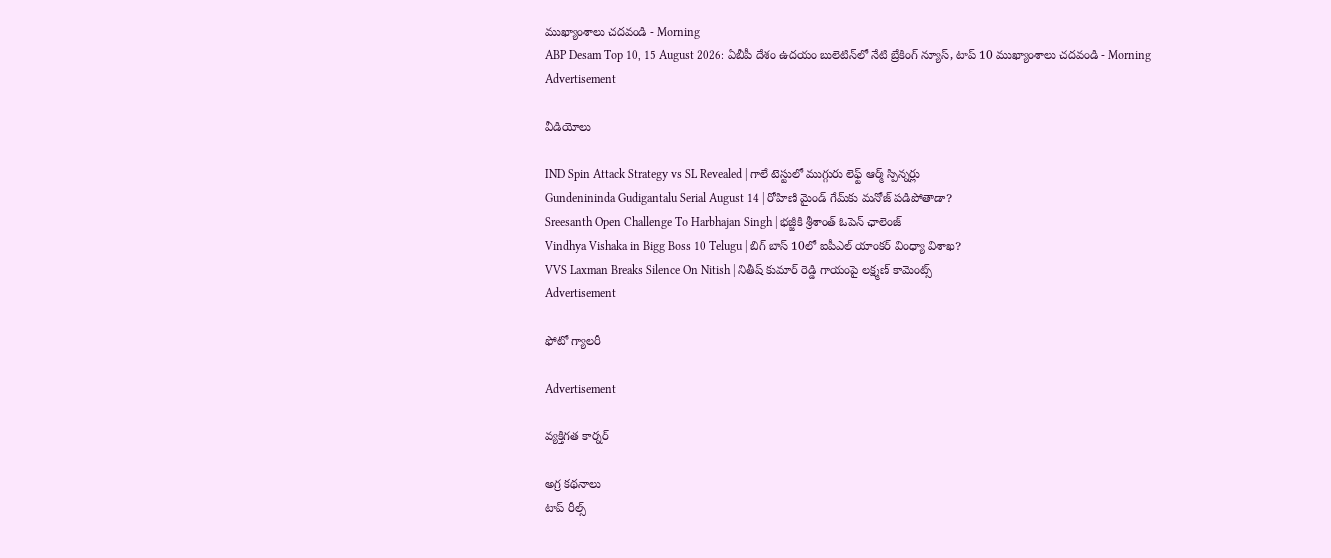ముఖ్యాంశాలు చదవండి - Morning
ABP Desam Top 10, 15 August 2026: ఏబీపీ దేశం ఉదయం బులెటిన్‌లో నేటి బ్రేకింగ్ న్యూస్, టాప్ 10 ముఖ్యాంశాలు చదవండి - Morning
Advertisement

వీడియోలు

IND Spin Attack Strategy vs SL Revealed | గాలే టెస్టులో ముగ్గురు లెఫ్ట్ ఆర్మ్ స్పిన్నర్లు
Gundenininda Gudigantalu Serial August 14 | రోహిణి మైండ్ గేమ్‌కు మనోజ్ పడిపోతాడా?
Sreesanth Open Challenge To Harbhajan Singh | భజ్జీకి శ్రీశాంత్ ఓపెన్ ఛాలెంజ్
Vindhya Vishaka in Bigg Boss 10 Telugu | బిగ్ బాస్ 10లో ఐపీఎల్ యాంకర్ వింధ్యా విశాఖ?
VVS Laxman Breaks Silence On Nitish | నితీష్ కుమార్ రెడ్డి గాయంపై లక్ష్మణ్ కామెంట్స్
Advertisement

ఫోటో గ్యాలరీ

Advertisement

వ్యక్తిగత కార్నర్

అగ్ర కథనాలు
టాప్ రీల్స్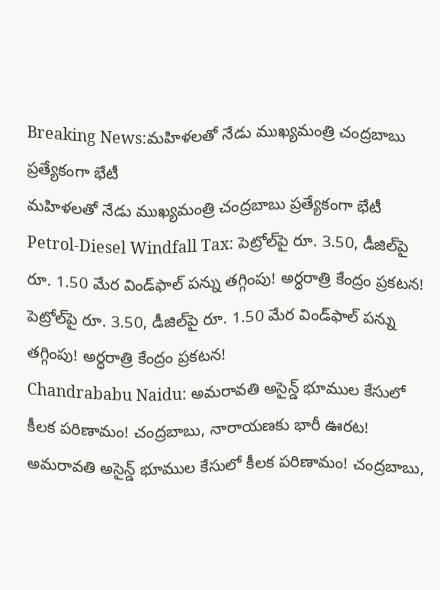Breaking News:మహిళలతో నేడు ముఖ్యమంత్రి చంద్రబాబు ప్రత్యేకంగా భేటీ
మహిళలతో నేడు ముఖ్యమంత్రి చంద్రబాబు ప్రత్యేకంగా భేటీ
Petrol-Diesel Windfall Tax: పెట్రోల్‌పై రూ. 3.50, డీజిల్‌పై రూ. 1.50 మేర విండ్‌ఫాల్ పన్ను తగ్గింపు! అర్ధరాత్రి కేంద్రం ప్రకటన!
పెట్రోల్‌పై రూ. 3.50, డీజిల్‌పై రూ. 1.50 మేర విండ్‌ఫాల్ పన్ను తగ్గింపు! అర్ధరాత్రి కేంద్రం ప్రకటన!
Chandrababu Naidu: అమరావతి అసైన్డ్‌ భూముల కేసులో కీలక పరిణామం! చంద్రబాబు, నారాయణకు భారీ ఊరట!
అమరావతి అసైన్డ్‌ భూముల కేసులో కీలక పరిణామం! చంద్రబాబు,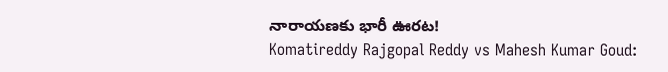నారాయణకు భారీ ఊరట!
Komatireddy Rajgopal Reddy vs Mahesh Kumar Goud: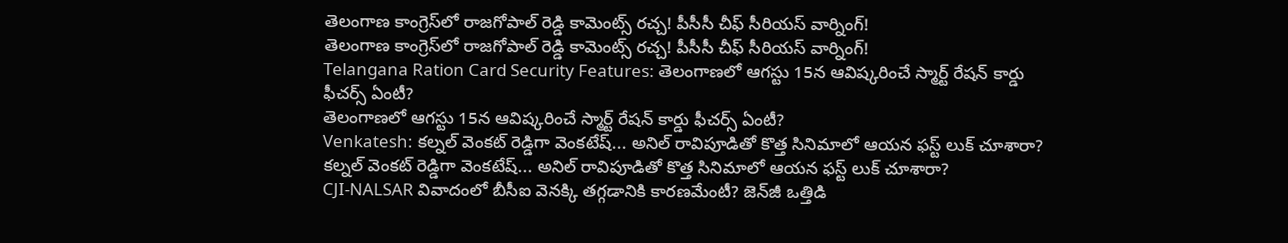తెలంగాణ కాంగ్రెస్‌లో రాజగోపాల్ రెడ్డి కామెంట్స్ రచ్చ! పీసీసీ చీఫ్‌ సీరియస్ వార్నింగ్!
తెలంగాణ కాంగ్రెస్‌లో రాజగోపాల్ రెడ్డి కామెంట్స్ రచ్చ! పీసీసీ చీఫ్‌ సీరియస్ వార్నింగ్!
Telangana Ration Card Security Features: తెలంగాణలో ఆగస్టు 15న ఆవిష్కరించే స్మార్ట్ రేషన్ కార్డు ఫీచర్స్ ఏంటీ?
తెలంగాణలో ఆగస్టు 15న ఆవిష్కరించే స్మార్ట్ రేషన్ కార్డు ఫీచర్స్ ఏంటీ?
Venkatesh: కల్నల్ వెంకట్ రెడ్డిగా వెంకటేష్... అనిల్ రావిపూడితో కొత్త సినిమాలో ఆయన ఫస్ట్ లుక్ చూశారా?
కల్నల్ వెంకట్ రెడ్డిగా వెంకటేష్... అనిల్ రావిపూడితో కొత్త సినిమాలో ఆయన ఫస్ట్ లుక్ చూశారా?
CJI-NALSAR వివాదంలో బీసీఐ వెనక్కి తగ్గడానికి కారణమేంటీ? జెన్‌జీ ఒత్తిడి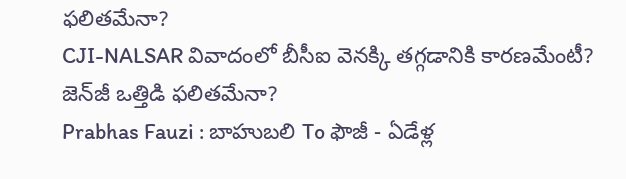ఫలితమేనా?
CJI-NALSAR వివాదంలో బీసీఐ వెనక్కి తగ్గడానికి కారణమేంటీ? జెన్‌జీ ఒత్తిడి ఫలితమేనా?
Prabhas Fauzi : బాహుబలి To ఫౌజీ - ఏడేళ్ల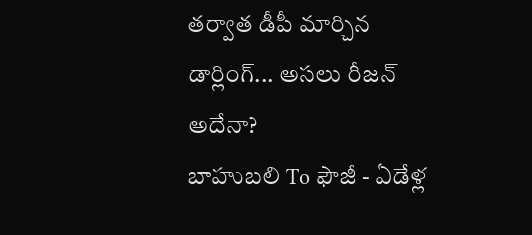తర్వాత డీపీ మార్చిన డార్లింగ్... అసలు రీజన్ అదేనా?
బాహుబలి To ఫౌజీ - ఏడేళ్ల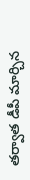తర్వాత డీపీ మార్చిన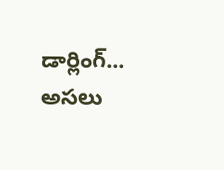డార్లింగ్... అసలు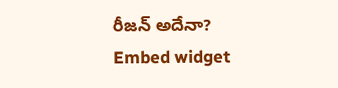రీజన్ అదేనా?
Embed widget